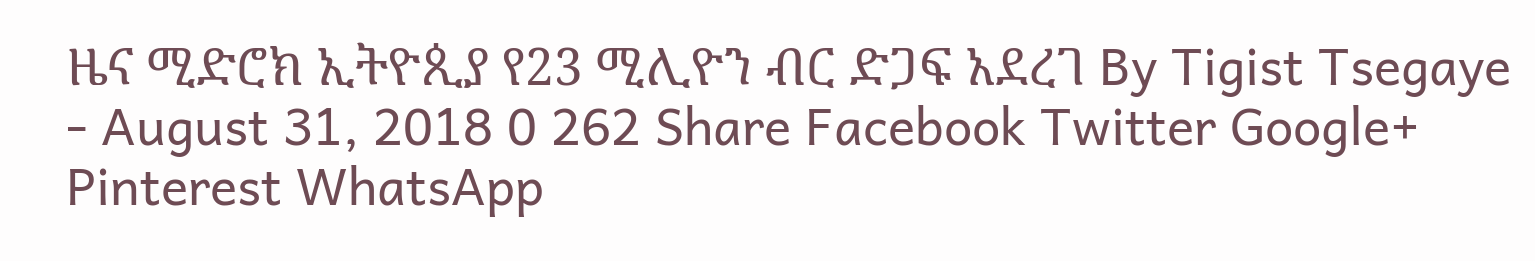ዜና ሚድሮክ ኢትዮጲያ የ23 ሚሊዮን ብር ድጋፍ አደረገ By Tigist Tsegaye - August 31, 2018 0 262 Share Facebook Twitter Google+ Pinterest WhatsApp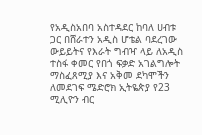የአዲስአበባ አስተዳደር ከባለ ሀብቱ ጋር በሸራተን አዲስ ሆቴል ባደረገው ውይይትና የእራት ግብዣ ላይ ለአዲስ ተስፋ ቀመር የበጎ ፍቃድ አገልግሎት ማስፈጸሚያ እና አቅመ ደካሞችን ለመደገፍ ሜድሮክ ኢትዬጵያ የ23 ሚሊዮን ብር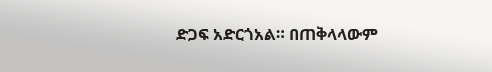ድጋፍ አድርጎአል። በጠቅላላውም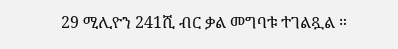29 ሚሊዮን 241ሺ ብር ቃል መግባቱ ተገልጿል ።